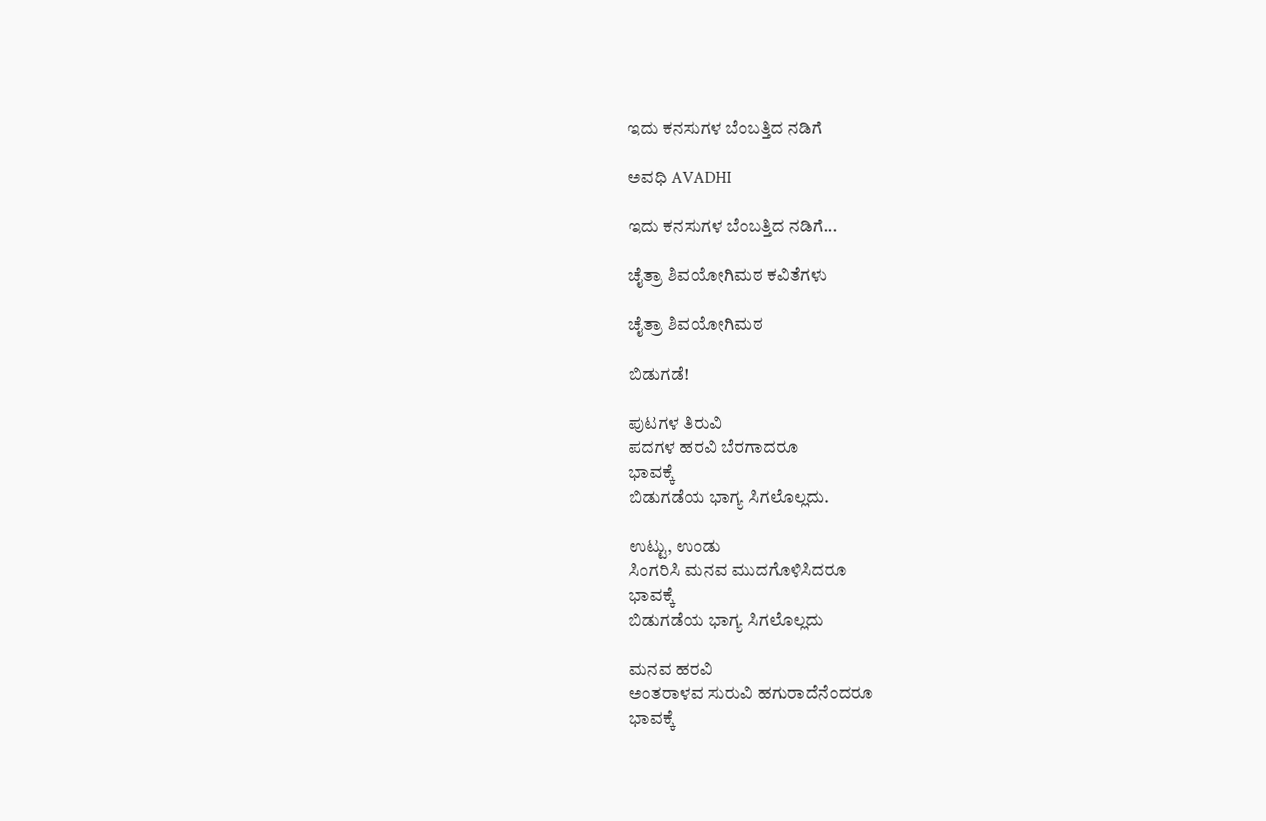ಇದು ಕನಸುಗಳ ಬೆಂಬತ್ತಿದ ನಡಿಗೆ‍

ಅವಧಿ AVADHI

ಇದು ಕನಸುಗಳ ಬೆಂಬತ್ತಿದ ನಡಿಗೆ...

ಚೈತ್ರಾ ಶಿವಯೋಗಿಮಠ ಕವಿತೆಗಳು

ಚೈತ್ರಾ ಶಿವಯೋಗಿಮಠ

ಬಿಡುಗಡೆ!

ಪುಟಗಳ ತಿರುವಿ
ಪದಗಳ ಹರವಿ ಬೆರಗಾದರೂ
ಭಾವಕ್ಕೆ
ಬಿಡುಗಡೆಯ ಭಾಗ್ಯ ಸಿಗಲೊಲ್ಲದು.

ಉಟ್ಟು, ಉಂಡು
ಸಿಂಗರಿಸಿ ಮನವ ಮುದಗೊಳಿಸಿದರೂ
ಭಾವಕ್ಕೆ
ಬಿಡುಗಡೆಯ ಭಾಗ್ಯ ಸಿಗಲೊಲ್ಲದು

ಮನವ ಹರವಿ
ಅಂತರಾಳವ ಸುರುವಿ ಹಗುರಾದೆನೆಂದರೂ
ಭಾವಕ್ಕೆ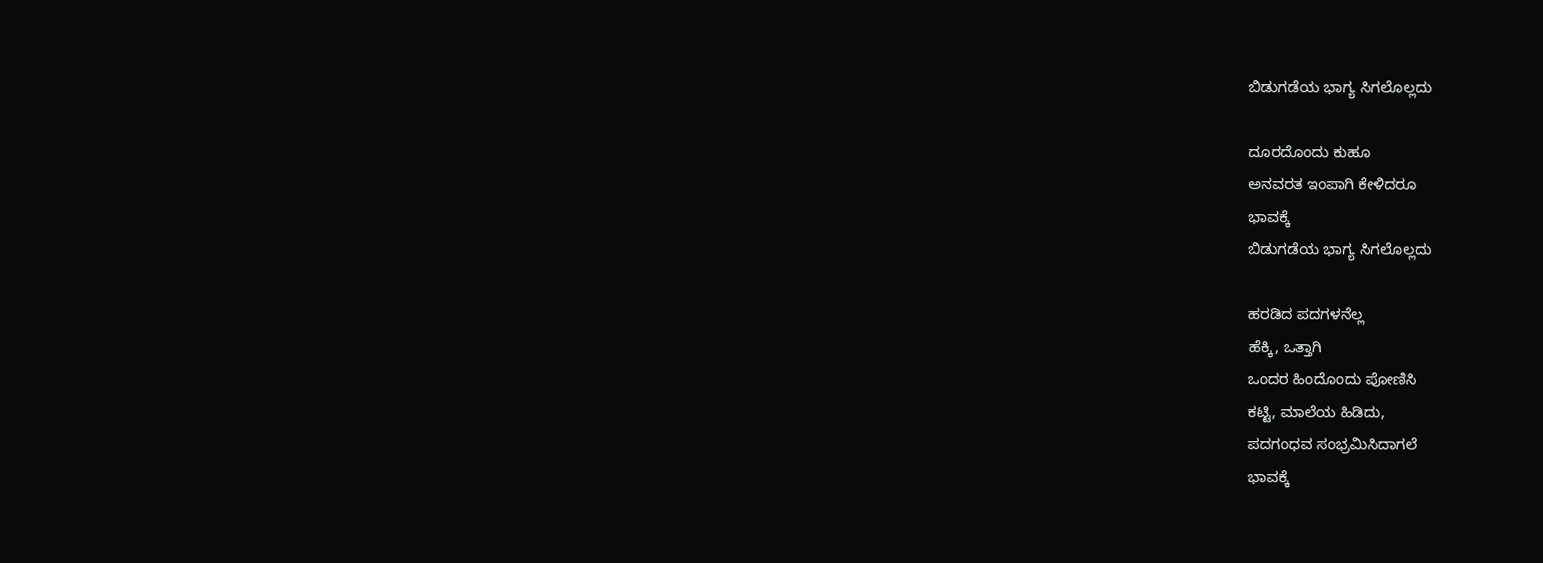ಬಿಡುಗಡೆಯ ಭಾಗ್ಯ ಸಿಗಲೊಲ್ಲದು

ದೂರದೊಂದು ಕುಹೂ
ಅನವರತ ಇಂಪಾಗಿ ಕೇಳಿದರೂ
ಭಾವಕ್ಕೆ
ಬಿಡುಗಡೆಯ ಭಾಗ್ಯ ಸಿಗಲೊಲ್ಲದು

ಹರಡಿದ ಪದಗಳನೆಲ್ಲ
ಹೆಕ್ಕಿ, ಒತ್ತಾಗಿ
ಒಂದರ ಹಿಂದೊಂದು ಪೋಣಿಸಿ
ಕಟ್ಟಿ, ಮಾಲೆಯ ಹಿಡಿದು,
ಪದಗಂಧವ ಸಂಭ್ರಮಿಸಿದಾಗಲೆ
ಭಾವಕ್ಕೆ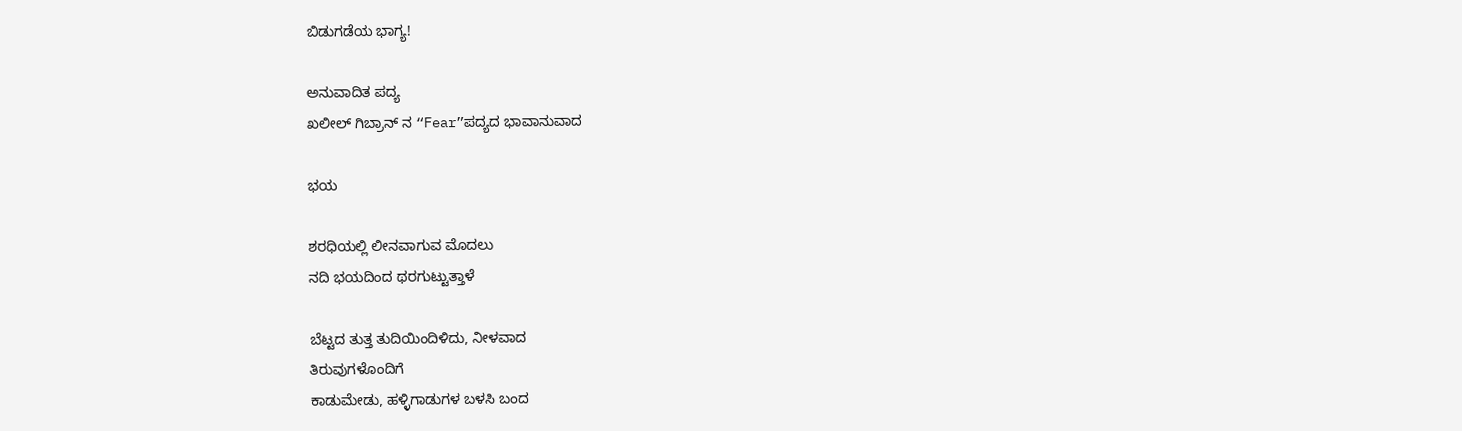ಬಿಡುಗಡೆಯ ಭಾಗ್ಯ!

ಅನುವಾದಿತ ಪದ್ಯ
ಖಲೀಲ್ ಗಿಬ್ರಾನ್ ನ “Fear”ಪದ್ಯದ ಭಾವಾನುವಾದ

ಭಯ

ಶರಧಿಯಲ್ಲಿ ಲೀನವಾಗುವ ಮೊದಲು
ನದಿ ಭಯದಿಂದ ಥರಗುಟ್ಟುತ್ತಾಳೆ

ಬೆಟ್ಟದ ತುತ್ತ ತುದಿಯಿಂದಿಳಿದು, ನೀಳವಾದ
ತಿರುವುಗಳೊಂದಿಗೆ
ಕಾಡುಮೇಡು, ಹಳ್ಳಿಗಾಡುಗಳ ಬಳಸಿ ಬಂದ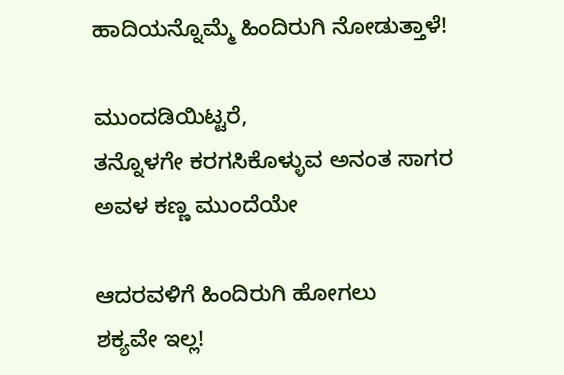ಹಾದಿಯನ್ನೊಮ್ಮೆ ಹಿಂದಿರುಗಿ ನೋಡುತ್ತಾಳೆ!

ಮುಂದಡಿಯಿಟ್ಟರೆ,
ತನ್ನೊಳಗೇ ಕರಗಸಿಕೊಳ್ಳುವ ಅನಂತ ಸಾಗರ
ಅವಳ ಕಣ್ಣ ಮುಂದೆಯೇ

ಆದರವಳಿಗೆ ಹಿಂದಿರುಗಿ ಹೋಗಲು
ಶಕ್ಯವೇ ಇಲ್ಲ!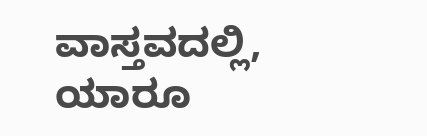ವಾಸ್ತವದಲ್ಲಿ, ಯಾರೂ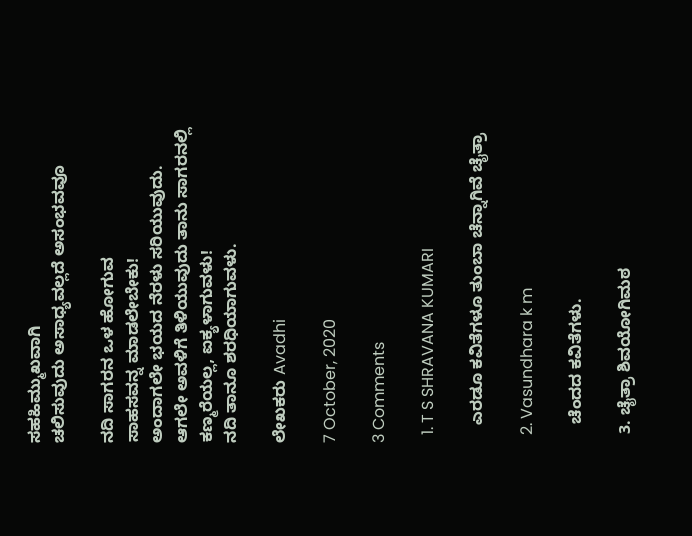ಸಹಹಿಮ್ಮುಖವಾಗಿ
ಚಲಿಸುವುದು ಅಸಾಧ್ಯವಲ್ಲದೆ ಅಸಂಭವವೂ

ನದಿ ಸಾಗರನ ಒಳ ಹೋಗುವ
ಸಾಹಸವನ್ನ ಮಾಡಲೇಬೇಕು!
ಅಂದಾಗಲೇ ಭಯದ ನೆರಳು ಸರಿಯುವುದು.
ಆಗಲೇ ಅವಳಿಗೆ ತಿಳಿಯುವುದು ತಾನು ಸಾಗರನಲ್ಲಿ
ಕಣ್ಮರೆಯಲ್ಲ, ಐಕ್ಯಳಾಗುವಳು!
ನದಿ ತಾನೂ ಶರಧಿಯಾಗುವಳು.

ಲೇಖಕರು Avadhi

7 October, 2020

3 Comments

  1. T S SHRAVANA KUMARI

    ಎರಡೂ ಕವಿತೆಗಳೂ ತುಂಬಾ ಚೆನ್ನಾಗಿವೆ ಚೈತ್ರಾ

  2. Vasundhara k m

    ಚೆಂದದ ಕವಿತೆಗಳು.

  3. ಚೈತ್ರಾ ಶಿವಯೋಗಿಮಠ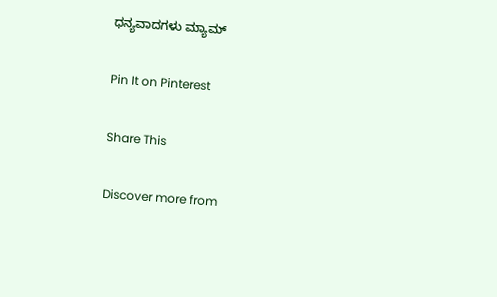ಧನ್ಯವಾದಗಳು ಮ್ಯಾಮ್

Pin It on Pinterest

Share This

Discover more from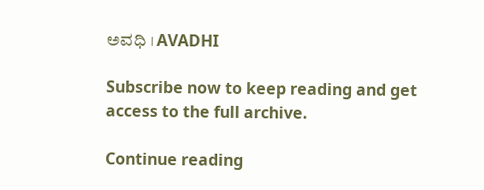ಅವಧಿ । AVADHI

Subscribe now to keep reading and get access to the full archive.

Continue reading